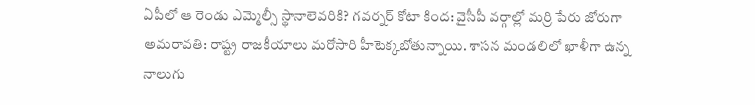ఏపీలో ఆ రెండు ఎమ్మెల్సీ స్థానాలెవరికి? గవర్నర్ కోటా కింద: వైసీపీ వర్గాల్లో మర్రి పేరు జోరుగా
అమరావతి: రాష్ట్ర రాజకీయాలు మరోసారి హీటెక్కబోతున్నాయి. శాసన మండలిలో ఖాళీగా ఉన్న నాలుగు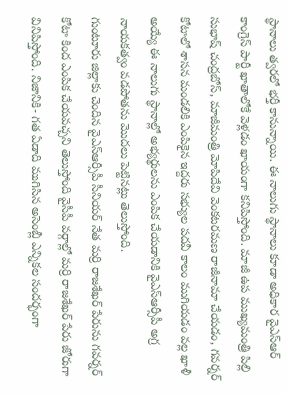స్థానాలు త్వరలో భర్తీ కానున్నాయి. ఈ నాలుగు స్థానాలు కూడా అధికార వైఎస్ఆర్ కాంగ్రెస్ పార్టీ ఖాతాలోకే వెళ్లడం ఖాయంగా కనిపిస్తోంది. మాజీ ఉప ముఖ్యమంత్రి పిల్లి సుభాష్ చంద్రబోస్, మాజీమంత్రి మోపిదేవి వెంకటరమణ రాజీనామా చేయడం, గవర్నర్ కోటాలో శాసన మండలికి ఎంపికైన ఇద్దరు సభ్యుల పదవీ కాలం ముగియడం వల్ల ఖాళీ అయ్యే ఈ నాలుగు స్థానాల్లో అభ్యర్థులను ఎంపిక చేయడానికి వైఎస్ఆర్సీపీ అగ్ర నాయకత్వం వడపోతను మొదలు పెట్టినట్లు తెలుస్తోంది.
గుంటూరు జిల్లాకు చెందిన వైఎస్ఆర్సీపీ సీనియర్ నేత మర్రి రాజశేఖర్ పేరును గవర్నర్ కోటా కింద ఎంపిక చేయవచ్చని తెలుస్తోంది వైసీపీ వర్గాల్లో మర్రి రాజశేఖర్ పేరు జోరుగా వినిపిస్తోంది. నిజానికి- గత ఏడాది ముగిసిన అసెంబ్లీ ఎన్నికల సందర్భంగా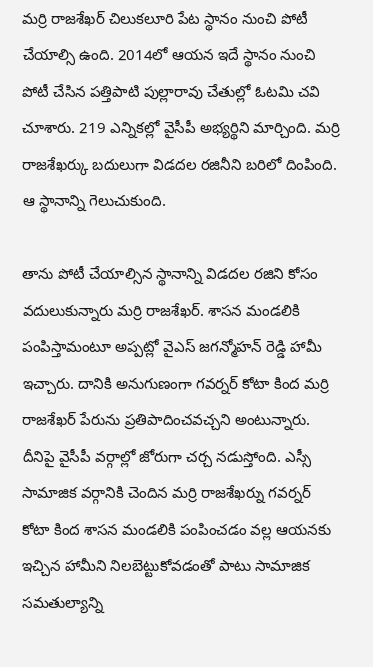మర్రి రాజశేఖర్ చిలుకలూరి పేట స్థానం నుంచి పోటీ చేయాల్సి ఉంది. 2014లో ఆయన ఇదే స్థానం నుంచి పోటీ చేసిన పత్తిపాటి పుల్లారావు చేతుల్లో ఓటమి చవి చూశారు. 219 ఎన్నికల్లో వైసీపీ అభ్యర్థిని మార్చింది. మర్రి రాజశేఖర్కు బదులుగా విడదల రజినీని బరిలో దింపింది. ఆ స్థానాన్ని గెలుచుకుంది.

తాను పోటీ చేయాల్సిన స్థానాన్ని విడదల రజిని కోసం వదులుకున్నారు మర్రి రాజశేఖర్. శాసన మండలికి పంపిస్తామంటూ అప్పట్లో వైఎస్ జగన్మోహన్ రెడ్డి హామీ ఇచ్చారు. దానికి అనుగుణంగా గవర్నర్ కోటా కింద మర్రి రాజశేఖర్ పేరును ప్రతిపాదించవచ్చని అంటున్నారు. దీనిపై వైసీపీ వర్గాల్లో జోరుగా చర్చ నడుస్తోంది. ఎస్సీ సామాజిక వర్గానికి చెందిన మర్రి రాజశేఖర్ను గవర్నర్ కోటా కింద శాసన మండలికి పంపించడం వల్ల ఆయనకు ఇచ్చిన హామీని నిలబెట్టుకోవడంతో పాటు సామాజిక సమతుల్యాన్ని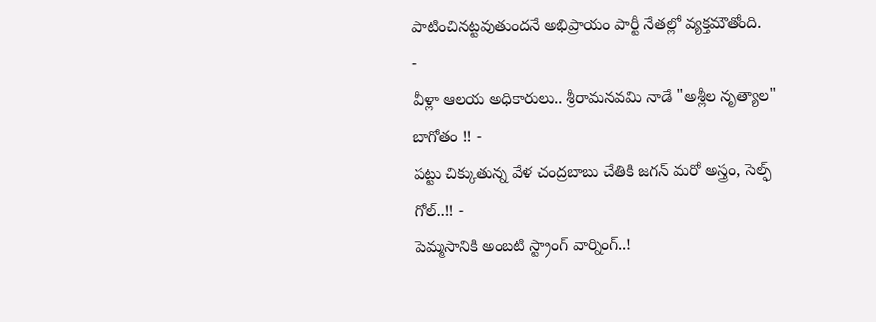పాటించినట్టవుతుందనే అభిప్రాయం పార్టీ నేతల్లో వ్యక్తమౌతోంది.
-
వీళ్లా ఆలయ అధికారులు.. శ్రీరామనవమి నాడే "అశ్లీల నృత్యాల" బాగోతం !! -
పట్టు చిక్కుతున్న వేళ చంద్రబాబు చేతికి జగన్ మరో అస్త్రం, సెల్ఫ్ గోల్..!! -
పెమ్మసానికి అంబటి స్ట్రాంగ్ వార్నింగ్..!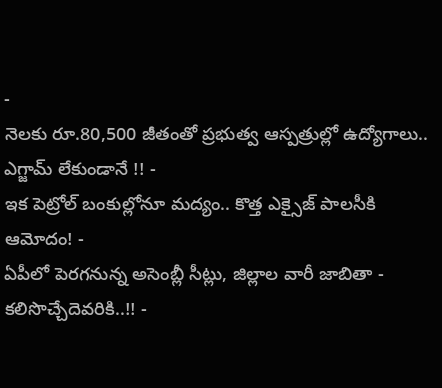-
నెలకు రూ.80,500 జీతంతో ప్రభుత్వ ఆస్పత్రుల్లో ఉద్యోగాలు.. ఎగ్జామ్ లేకుండానే !! -
ఇక పెట్రోల్ బంకుల్లోనూ మద్యం.. కొత్త ఎక్సైజ్ పాలసీకి ఆమోదం! -
ఏపీలో పెరగనున్న అసెంబ్లీ సీట్లు, జిల్లాల వారీ జాబితా - కలిసొచ్చేదెవరికి..!! -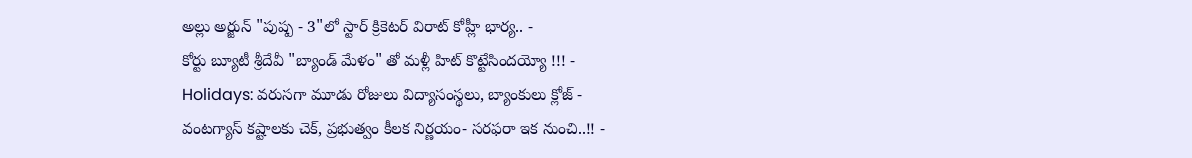అల్లు అర్జున్ "పుష్ప - 3"లో స్టార్ క్రికెటర్ విరాట్ కోహ్లీ భార్య.. -
కోర్టు బ్యూటీ శ్రీదేవీ "బ్యాండ్ మేళం" తో మళ్లీ హిట్ కొట్టేసిందయ్యో !!! -
Holidays: వరుసగా మూడు రోజులు విద్యాసంస్థలు, బ్యాంకులు క్లోజ్ -
వంటగ్యాస్ కష్టాలకు చెక్, ప్రభుత్వం కీలక నిర్ణయం- సరఫరా ఇక నుంచి..!! -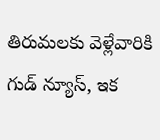తిరుమలకు వెళ్లేవారికి గుడ్ న్యూస్, ఇక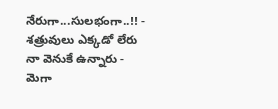నేరుగా...సులభంగా..!! -
శత్రువులు ఎక్కడో లేరు నా వెనుకే ఉన్నారు - మెగా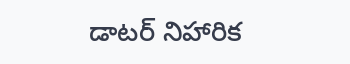డాటర్ నిహారిక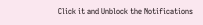Click it and Unblock the Notifications